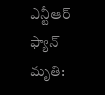ఎన్టీఆర్ ఫ్యాన్ మృతి: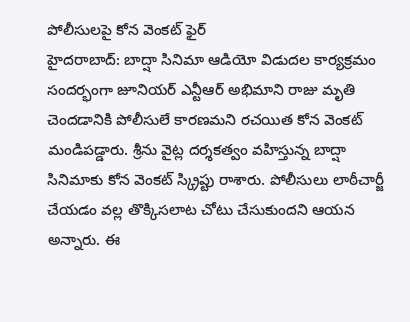పోలీసులపై కోన వెంకట్ ఫైర్
హైదరాబాద్: బాద్షా సినిమా ఆడియో విడుదల కార్యక్రమం సందర్భంగా జూనియర్ ఎన్టీఆర్ అభిమాని రాజు మృతి చెందడానికి పోలీసులే కారణమని రచయిత కోన వెంకట్ మండిపడ్డారు. శ్రీను వైట్ల దర్శకత్వం వహిస్తున్న బాద్షా సినిమాకు కోన వెంకట్ స్క్రిప్టు రాశారు. పోలీసులు లాఠీచార్జీ చేయడం వల్ల తొక్కిసలాట చోటు చేసుకుందని ఆయన అన్నారు. ఈ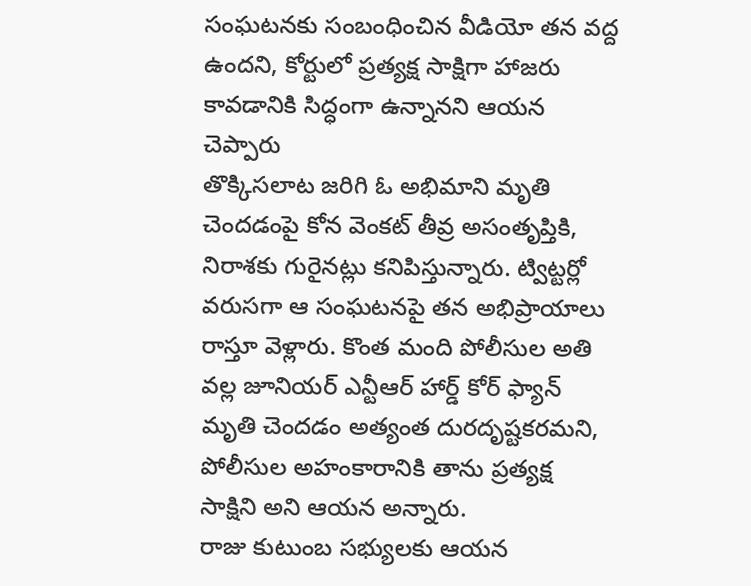సంఘటనకు సంబంధించిన వీడియో తన వద్ద ఉందని, కోర్టులో ప్రత్యక్ష సాక్షిగా హాజరు కావడానికి సిద్ధంగా ఉన్నానని ఆయన చెప్పారు
తొక్కిసలాట జరిగి ఓ అభిమాని మృతి చెందడంపై కోన వెంకట్ తీవ్ర అసంతృప్తికి, నిరాశకు గురైనట్లు కనిపిస్తున్నారు. ట్విట్టర్లో వరుసగా ఆ సంఘటనపై తన అభిప్రాయాలు రాస్తూ వెళ్లారు. కొంత మంది పోలీసుల అతి వల్ల జూనియర్ ఎన్టీఆర్ హార్డ్ కోర్ ఫ్యాన్ మృతి చెందడం అత్యంత దురదృష్టకరమని, పోలీసుల అహంకారానికి తాను ప్రత్యక్ష సాక్షిని అని ఆయన అన్నారు.
రాజు కుటుంబ సభ్యులకు ఆయన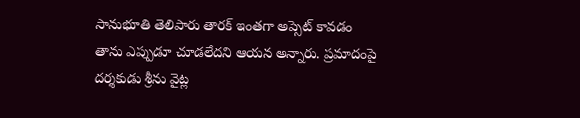సానుభూతి తెలిపారు తారక్ ఇంతగా అప్సెట్ కావడం తాను ఎప్పుడూ చూడలేదని ఆయన అన్నారు. ప్రమాదంపై దర్శకుడు శ్రీను వైట్ల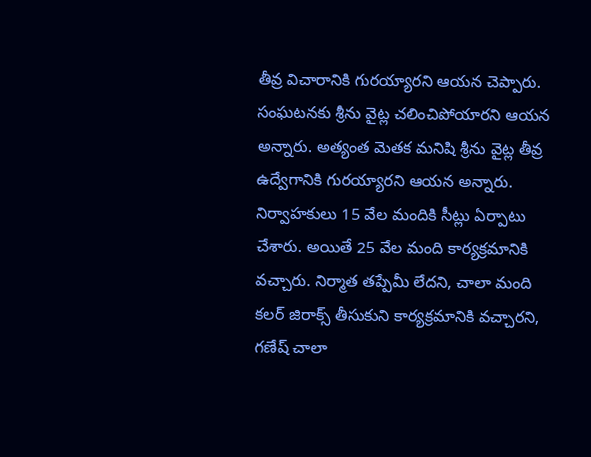తీవ్ర విచారానికి గురయ్యారని ఆయన చెప్పారు. సంఘటనకు శ్రీను వైట్ల చలించిపోయారని ఆయన అన్నారు. అత్యంత మెతక మనిషి శ్రీను వైట్ల తీవ్ర ఉద్వేగానికి గురయ్యారని ఆయన అన్నారు.
నిర్వాహకులు 15 వేల మందికి సీట్లు ఏర్పాటు చేశారు. అయితే 25 వేల మంది కార్యక్రమానికి వచ్చారు. నిర్మాత తప్పేమీ లేదని, చాలా మంది కలర్ జిరాక్స్ తీసుకుని కార్యక్రమానికి వచ్చారని, గణేష్ చాలా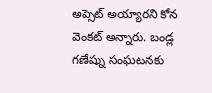అప్సెట్ అయ్యారని కోన వెంకట్ అన్నారు. బండ్ల గణేష్ను సంఘటనకు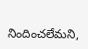నిందించలేమని,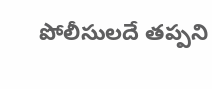పోలీసులదే తప్పని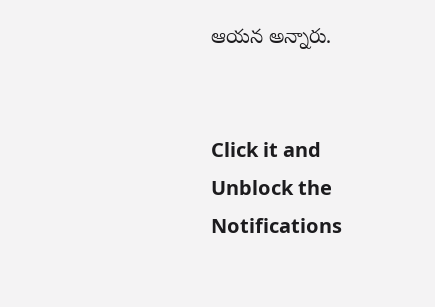ఆయన అన్నారు.


Click it and Unblock the Notifications